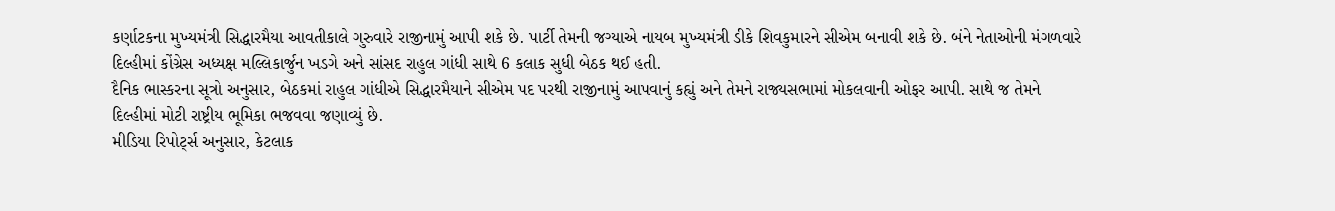કર્ણાટકના મુખ્યમંત્રી સિદ્ધારમૈયા આવતીકાલે ગુરુવારે રાજીનામું આપી શકે છે. પાર્ટી તેમની જગ્યાએ નાયબ મુખ્યમંત્રી ડીકે શિવકુમારને સીએમ બનાવી શકે છે. બંને નેતાઓની મંગળવારે દિલ્હીમાં કોંગ્રેસ અધ્યક્ષ મલ્લિકાર્જુન ખડગે અને સાંસદ રાહુલ ગાંધી સાથે 6 કલાક સુધી બેઠક થઈ હતી.
દૈનિક ભાસ્કરના સૂત્રો અનુસાર, બેઠકમાં રાહુલ ગાંધીએ સિદ્ધારમૈયાને સીએમ પદ પરથી રાજીનામું આપવાનું કહ્યું અને તેમને રાજ્યસભામાં મોકલવાની ઓફર આપી. સાથે જ તેમને દિલ્હીમાં મોટી રાષ્ટ્રીય ભૂમિકા ભજવવા જણાવ્યું છે.
મીડિયા રિપોર્ટ્સ અનુસાર, કેટલાક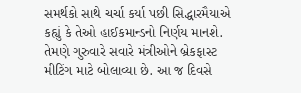સમર્થકો સાથે ચર્ચા કર્યા પછી સિદ્ધારમૈયાએ કહ્યું કે તેઓ હાઈકમાન્ડનો નિર્ણય માનશે. તેમણે ગુરુવારે સવારે મંત્રીઓને બ્રેકફાસ્ટ મીટિંગ માટે બોલાવ્યા છે. આ જ દિવસે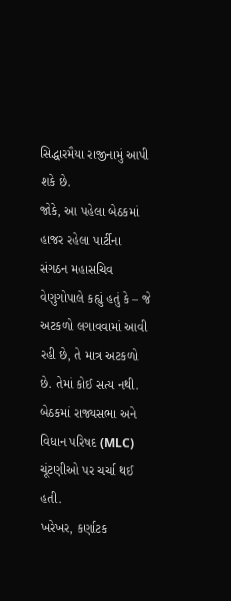સિદ્ધારમૈયા રાજીનામું આપી શકે છે.
જોકે, આ પહેલા બેઠકમાં હાજર રહેલા પાર્ટીના સંગઠન મહાસચિવ વેણુગોપાલે કહ્યું હતું કે – જે અટકળો લગાવવામાં આવી રહી છે, તે માત્ર અટકળો છે. તેમાં કોઈ સત્ય નથી. બેઠકમાં રાજ્યસભા અને વિધાન પરિષદ (MLC) ચૂંટણીઓ પર ચર્ચા થઈ હતી.
ખરેખર, કર્ણાટક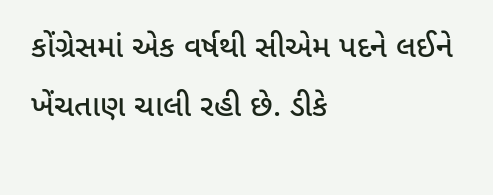કોંગ્રેસમાં એક વર્ષથી સીએમ પદને લઈને ખેંચતાણ ચાલી રહી છે. ડીકે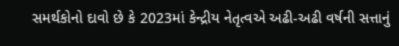સમર્થકોનો દાવો છે કે 2023માં કેન્દ્રીય નેતૃત્વએ અઢી-અઢી વર્ષની સત્તાનું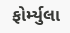ફોર્મ્યુલા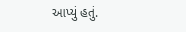આપ્યું હતું.